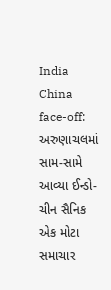India China face-off: અરુણાચલમાં સામ-સામે આવ્યા ઈન્ડો-ચીન સૈનિક
એક મોટા સમાચાર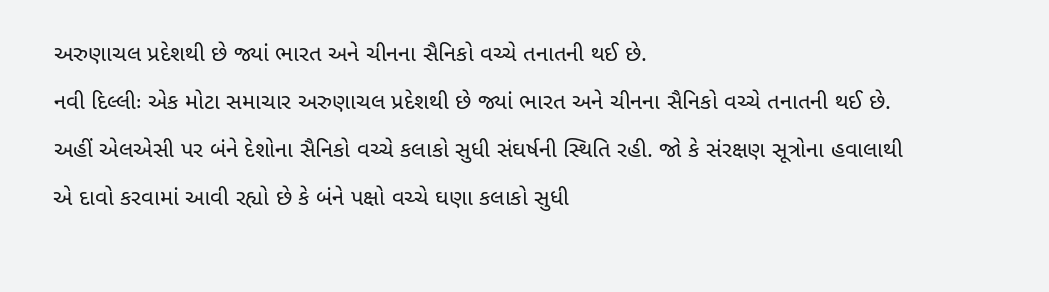અરુણાચલ પ્રદેશથી છે જ્યાં ભારત અને ચીનના સૈનિકો વચ્ચે તનાતની થઈ છે.
નવી દિલ્લીઃ એક મોટા સમાચાર અરુણાચલ પ્રદેશથી છે જ્યાં ભારત અને ચીનના સૈનિકો વચ્ચે તનાતની થઈ છે. અહીં એલએસી પર બંને દેશોના સૈનિકો વચ્ચે કલાકો સુધી સંઘર્ષની સ્થિતિ રહી. જો કે સંરક્ષણ સૂત્રોના હવાલાથી એ દાવો કરવામાં આવી રહ્યો છે કે બંને પક્ષો વચ્ચે ઘણા કલાકો સુધી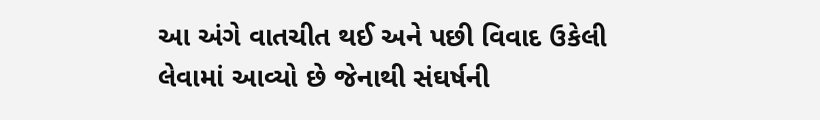આ અંગે વાતચીત થઈ અને પછી વિવાદ ઉકેલી લેવામાં આવ્યો છે જેનાથી સંઘર્ષની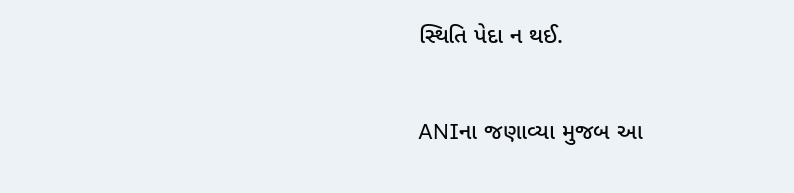સ્થિતિ પેદા ન થઈ.

ANIના જણાવ્યા મુજબ આ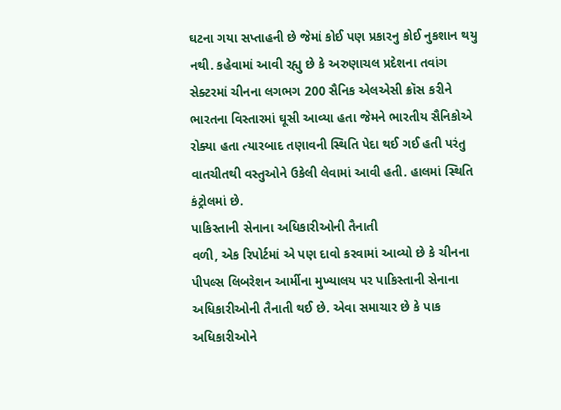ઘટના ગયા સપ્તાહની છે જેમાં કોઈ પણ પ્રકારનુ કોઈ નુકશાન થયુ નથી. કહેવામાં આવી રહ્યુ છે કે અરુણાચલ પ્રદેશના તવાંગ સેક્ટરમાં ચીનના લગભગ 200 સૈનિક એલએસી ક્રૉસ કરીને ભારતના વિસ્તારમાં ઘૂસી આવ્યા હતા જેમને ભારતીય સૈનિકોએ રોક્યા હતા ત્યારબાદ તણાવની સ્થિતિ પેદા થઈ ગઈ હતી પરંતુ વાતચીતથી વસ્તુઓને ઉકેલી લેવામાં આવી હતી. હાલમાં સ્થિતિ કંટ્રોલમાં છે.
પાકિસ્તાની સેનાના અધિકારીઓની તૈનાતી
વળી, એક રિપોર્ટમાં એ પણ દાવો કરવામાં આવ્યો છે કે ચીનના પીપલ્સ લિબરેશન આર્મીના મુખ્યાલય પર પાકિસ્તાની સેનાના અધિકારીઓની તૈનાતી થઈ છે. એવા સમાચાર છે કે પાક અધિકારીઓને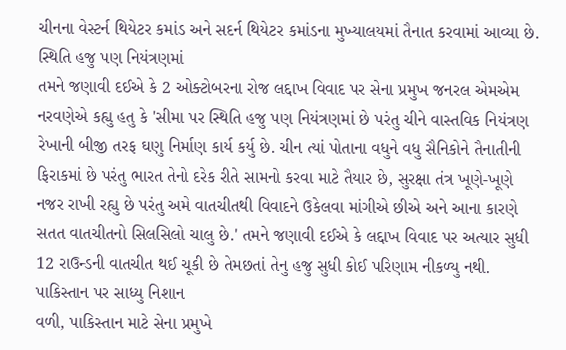ચીનના વેસ્ટર્ન થિયેટર કમાંડ અને સદર્ન થિયેટર કમાંડના મુખ્યાલયમાં તૈનાત કરવામાં આવ્યા છે.
સ્થિતિ હજુ પણ નિયંત્રણમાં
તમને જણાવી દઈએ કે 2 ઓક્ટોબરના રોજ લદ્દાખ વિવાદ પર સેના પ્રમુખ જનરલ એમએમ નરવણેએ કહ્યુ હતુ કે 'સીમા પર સ્થિતિ હજુ પણ નિયંત્રણમાં છે પરંતુ ચીને વાસ્તવિક નિયંત્રણ રેખાની બીજી તરફ ઘણુ નિર્માણ કાર્ય કર્યુ છે. ચીન ત્યાં પોતાના વધુને વધુ સૈનિકોને તૈનાતીની ફિરાકમાં છે પરંતુ ભારત તેનો દરેક રીતે સામનો કરવા માટે તૈયાર છે, સુરક્ષા તંત્ર ખૂણે-ખૂણે નજર રાખી રહ્યુ છે પરંતુ અમે વાતચીતથી વિવાદને ઉકેલવા માંગીએ છીએ અને આના કારણે સતત વાતચીતનો સિલસિલો ચાલુ છે.' તમને જણાવી દઈએ કે લદ્દાખ વિવાદ પર અત્યાર સુધી 12 રાઉન્ડની વાતચીત થઈ ચૂકી છે તેમછતાં તેનુ હજુ સુધી કોઈ પરિણામ નીકળ્યુ નથી.
પાકિસ્તાન પર સાધ્યુ નિશાન
વળી, પાકિસ્તાન માટે સેના પ્રમુખે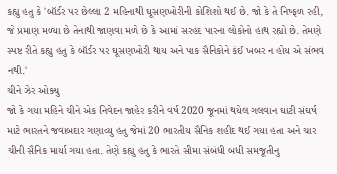કહ્યુ હતુ કે 'બૉર્ડર પર છેલ્લા 2 મહિનાથી ઘૂસણખોરીની કોશિશો થઈ છે. જો કે તે નિષ્ફળ રહી, જે પ્રમાણ મળ્યા છે તેનાથી જાણવા મળે છે કે આમાં સરહદ પારના લોકોનો હાથ રહ્યો છે. તેમણે સ્પષ્ટ રીતે કહ્યુ હતુ કે બૉર્ડર પર ઘૂસણખોરી થાય અને પાક સૈનિકોને કંઈ ખબર ન હોય એ સંભવ નથી.'
ચીને ઝેર ઓક્યુ
જો કે ગયા મહિને ચીને એક નિવેદન જાહેર કરીને વર્ષ 2020 જૂનમાં થયેલ ગલવાન ઘાટી સંઘર્ષ માટે ભારતને જવાબદાર ગણાવ્યુ હતુ જેમાં 20 ભારતીય સૈનિક શહીદ થઈ ગયા હતા અને ચાર ચીની સૈનિક માર્યા ગયા હતા. તેણે કહ્યુ હતુ કે ભારતે સીમા સંબંધી બધી સમજૂતીનુ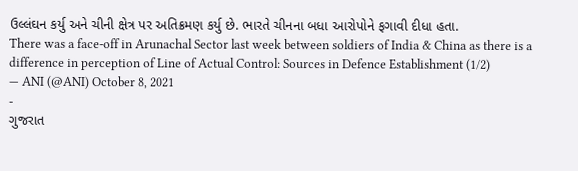ઉલ્લંઘન કર્યુ અને ચીની ક્ષેત્ર પર અતિક્રમણ કર્યુ છે. ભારતે ચીનના બધા આરોપોને ફગાવી દીધા હતા.
There was a face-off in Arunachal Sector last week between soldiers of India & China as there is a difference in perception of Line of Actual Control: Sources in Defence Establishment (1/2)
— ANI (@ANI) October 8, 2021
-
ગુજરાત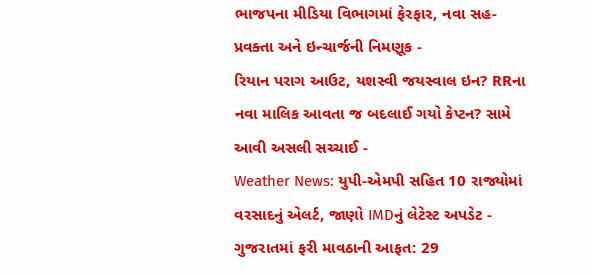ભાજપના મીડિયા વિભાગમાં ફેરફાર, નવા સહ-પ્રવક્તા અને ઇન્ચાર્જની નિમણૂક -
રિયાન પરાગ આઉટ, યશસ્વી જયસ્વાલ ઇન? RRના નવા માલિક આવતા જ બદલાઈ ગયો કેપ્ટન? સામે આવી અસલી સચ્ચાઈ -
Weather News: યુપી-એમપી સહિત 10 રાજ્યોમાં વરસાદનું એલર્ટ, જાણો IMDનું લેટેસ્ટ અપડેટ -
ગુજરાતમાં ફરી માવઠાની આફત: 29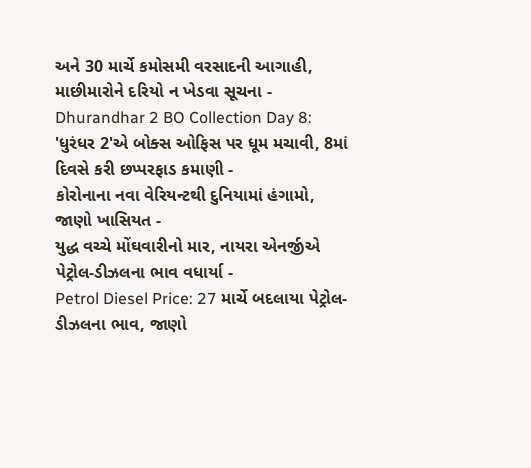અને 30 માર્ચે કમોસમી વરસાદની આગાહી, માછીમારોને દરિયો ન ખેડવા સૂચના -
Dhurandhar 2 BO Collection Day 8: 'ધુરંધર 2'એ બોક્સ ઓફિસ પર ધૂમ મચાવી, 8માં દિવસે કરી છપ્પરફાડ કમાણી -
કોરોનાના નવા વેરિયન્ટથી દુનિયામાં હંગામો, જાણો ખાસિયત -
યુદ્ધ વચ્ચે મોંઘવારીનો માર, નાયરા એનર્જીએ પેટ્રોલ-ડીઝલના ભાવ વધાર્યા -
Petrol Diesel Price: 27 માર્ચે બદલાયા પેટ્રોલ-ડીઝલના ભાવ, જાણો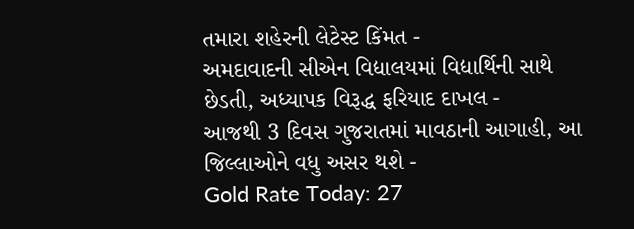તમારા શહેરની લેટેસ્ટ કિંમત -
અમદાવાદની સીએન વિદ્યાલયમાં વિદ્યાર્થિની સાથે છેડતી, અધ્યાપક વિરૂદ્ધ ફરિયાદ દાખલ -
આજથી 3 દિવસ ગુજરાતમાં માવઠાની આગાહી, આ જિલ્લાઓને વધુ અસર થશે -
Gold Rate Today: 27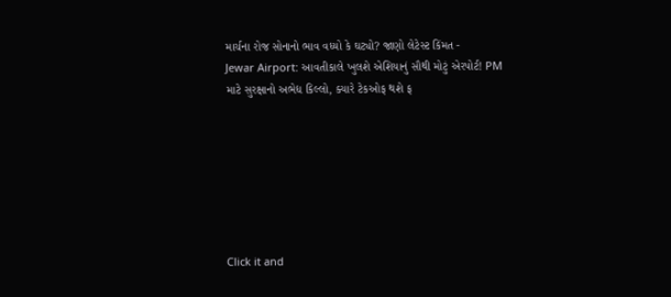માર્ચના રોજ સોનાનો ભાવ વધ્યો કે ઘટ્યો? જાણો લેટેસ્ટ કિંમત -
Jewar Airport: આવતીકાલે ખુલશે એશિયાનું સૌથી મોટું એરપોર્ટ! PM માટે સુરક્ષાનો અભેદ્ય કિલ્લો, ક્યારે ટેકઓફ થશે ફ







Click it and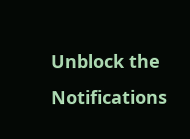Unblock the Notifications